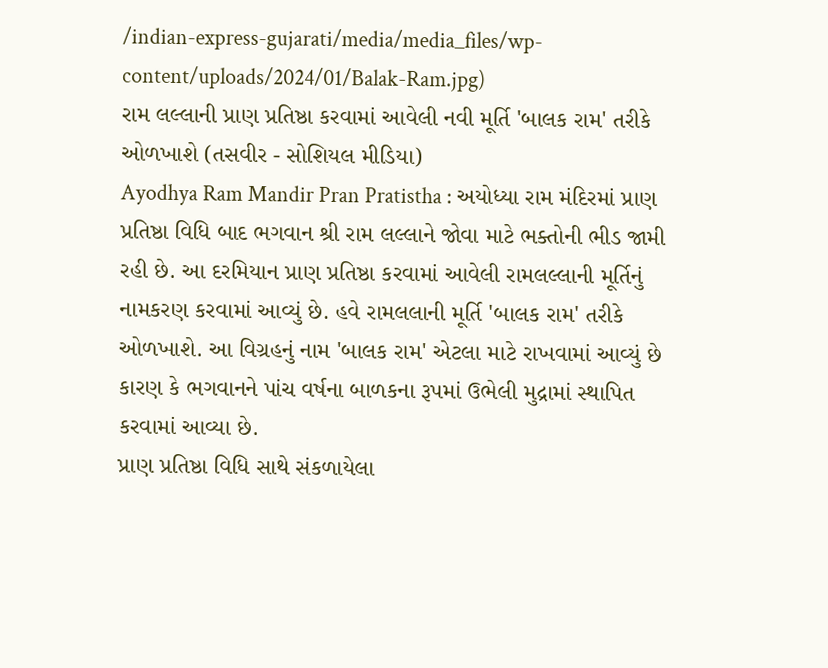/indian-express-gujarati/media/media_files/wp-content/uploads/2024/01/Balak-Ram.jpg)
રામ લલ્લાની પ્રાણ પ્રતિષ્ઠા કરવામાં આવેલી નવી મૂર્તિ 'બાલક રામ' તરીકે ઓળખાશે (તસવીર - સોશિયલ મીડિયા)
Ayodhya Ram Mandir Pran Pratistha : અયોધ્યા રામ મંદિરમાં પ્રાણ પ્રતિષ્ઠા વિધિ બાદ ભગવાન શ્રી રામ લલ્લાને જોવા માટે ભક્તોની ભીડ જામી રહી છે. આ દરમિયાન પ્રાણ પ્રતિષ્ઠા કરવામાં આવેલી રામલલ્લાની મૂર્તિનું નામકરણ કરવામાં આવ્યું છે. હવે રામલલાની મૂર્તિ 'બાલક રામ' તરીકે ઓળખાશે. આ વિગ્રહનું નામ 'બાલક રામ' એટલા માટે રાખવામાં આવ્યું છે કારણ કે ભગવાનને પાંચ વર્ષના બાળકના રૂપમાં ઉભેલી મુદ્રામાં સ્થાપિત કરવામાં આવ્યા છે.
પ્રાણ પ્રતિષ્ઠા વિધિ સાથે સંકળાયેલા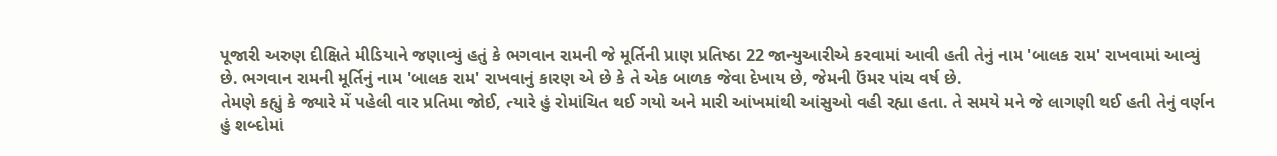પૂજારી અરુણ દીક્ષિતે મીડિયાને જણાવ્યું હતું કે ભગવાન રામની જે મૂર્તિની પ્રાણ પ્રતિષ્ઠા 22 જાન્યુઆરીએ કરવામાં આવી હતી તેનું નામ 'બાલક રામ' રાખવામાં આવ્યું છે. ભગવાન રામની મૂર્તિનું નામ 'બાલક રામ' રાખવાનું કારણ એ છે કે તે એક બાળક જેવા દેખાય છે, જેમની ઉંમર પાંચ વર્ષ છે.
તેમણે કહ્યું કે જ્યારે મેં પહેલી વાર પ્રતિમા જોઈ, ત્યારે હું રોમાંચિત થઈ ગયો અને મારી આંખમાંથી આંસુઓ વહી રહ્યા હતા. તે સમયે મને જે લાગણી થઈ હતી તેનું વર્ણન હું શબ્દોમાં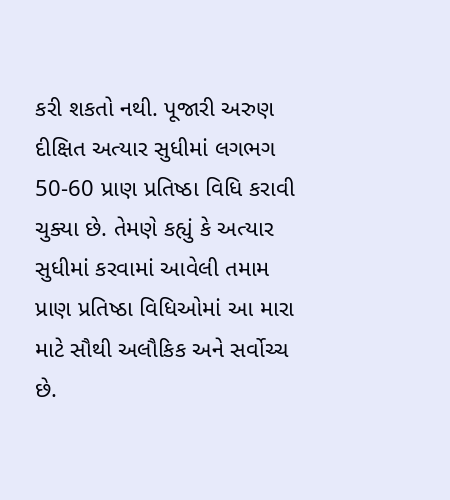કરી શકતો નથી. પૂજારી અરુણ દીક્ષિત અત્યાર સુધીમાં લગભગ 50-60 પ્રાણ પ્રતિષ્ઠા વિધિ કરાવી ચુક્યા છે. તેમણે કહ્યું કે અત્યાર સુધીમાં કરવામાં આવેલી તમામ પ્રાણ પ્રતિષ્ઠા વિધિઓમાં આ મારા માટે સૌથી અલૌકિક અને સર્વોચ્ચ છે.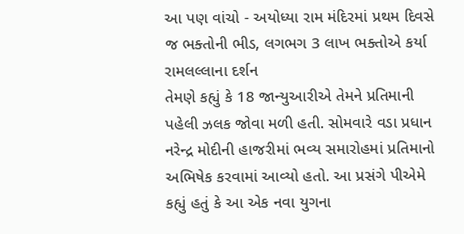આ પણ વાંચો - અયોધ્યા રામ મંદિરમાં પ્રથમ દિવસે જ ભક્તોની ભીડ, લગભગ 3 લાખ ભક્તોએ કર્યા રામલલ્લાના દર્શન
તેમણે કહ્યું કે 18 જાન્યુઆરીએ તેમને પ્રતિમાની પહેલી ઝલક જોવા મળી હતી. સોમવારે વડા પ્રધાન નરેન્દ્ર મોદીની હાજરીમાં ભવ્ય સમારોહમાં પ્રતિમાનો અભિષેક કરવામાં આવ્યો હતો. આ પ્રસંગે પીએમે કહ્યું હતું કે આ એક નવા યુગના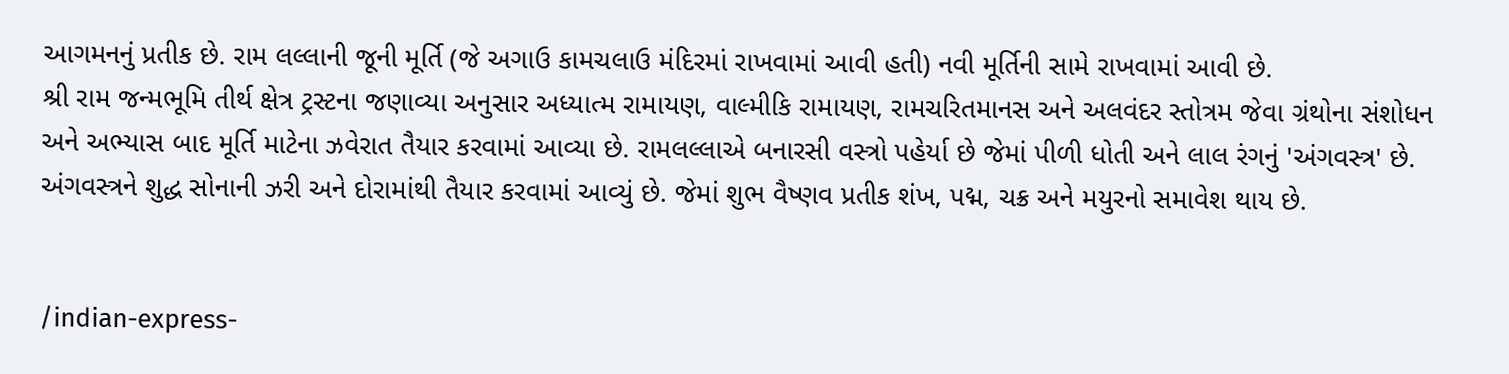આગમનનું પ્રતીક છે. રામ લલ્લાની જૂની મૂર્તિ (જે અગાઉ કામચલાઉ મંદિરમાં રાખવામાં આવી હતી) નવી મૂર્તિની સામે રાખવામાં આવી છે.
શ્રી રામ જન્મભૂમિ તીર્થ ક્ષેત્ર ટ્રસ્ટના જણાવ્યા અનુસાર અધ્યાત્મ રામાયણ, વાલ્મીકિ રામાયણ, રામચરિતમાનસ અને અલવંદર સ્તોત્રમ જેવા ગ્રંથોના સંશોધન અને અભ્યાસ બાદ મૂર્તિ માટેના ઝવેરાત તૈયાર કરવામાં આવ્યા છે. રામલલ્લાએ બનારસી વસ્ત્રો પહેર્યા છે જેમાં પીળી ધોતી અને લાલ રંગનું 'અંગવસ્ત્ર' છે. અંગવસ્ત્રને શુદ્ધ સોનાની ઝરી અને દોરામાંથી તૈયાર કરવામાં આવ્યું છે. જેમાં શુભ વૈષ્ણવ પ્રતીક શંખ, પદ્મ, ચક્ર અને મયુરનો સમાવેશ થાય છે.


/indian-express-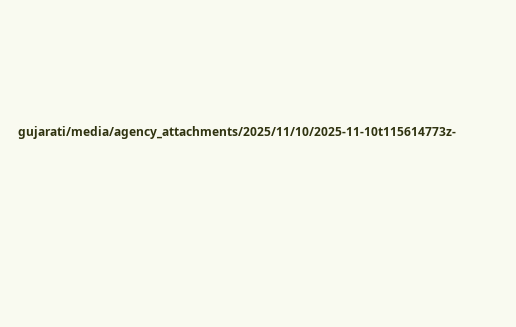gujarati/media/agency_attachments/2025/11/10/2025-11-10t115614773z-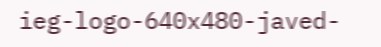ieg-logo-640x480-javed-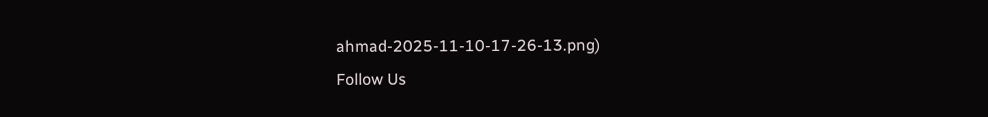ahmad-2025-11-10-17-26-13.png)
Follow Us